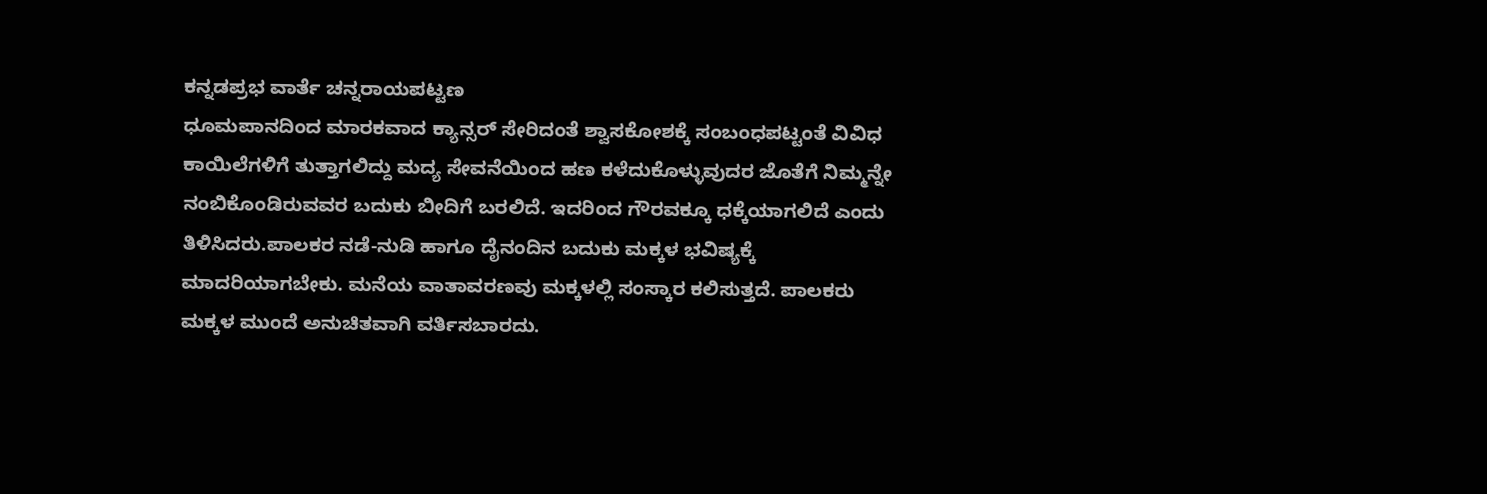ಕನ್ನಡಪ್ರಭ ವಾರ್ತೆ ಚನ್ನರಾಯಪಟ್ಟಣ
ಧೂಮಪಾನದಿಂದ ಮಾರಕವಾದ ಕ್ಯಾನ್ಸರ್ ಸೇರಿದಂತೆ ಶ್ವಾಸಕೋಶಕ್ಕೆ ಸಂಬಂಧಪಟ್ಟಂತೆ ವಿವಿಧ ಕಾಯಿಲೆಗಳಿಗೆ ತುತ್ತಾಗಲಿದ್ದು ಮದ್ಯ ಸೇವನೆಯಿಂದ ಹಣ ಕಳೆದುಕೊಳ್ಳುವುದರ ಜೊತೆಗೆ ನಿಮ್ಮನ್ನೇ ನಂಬಿಕೊಂಡಿರುವವರ ಬದುಕು ಬೀದಿಗೆ ಬರಲಿದೆ. ಇದರಿಂದ ಗೌರವಕ್ಕೂ ಧಕ್ಕೆಯಾಗಲಿದೆ ಎಂದು ತಿಳಿಸಿದರು.ಪಾಲಕರ ನಡೆ-ನುಡಿ ಹಾಗೂ ದೈನಂದಿನ ಬದುಕು ಮಕ್ಕಳ ಭವಿಷ್ಯಕ್ಕೆ ಮಾದರಿಯಾಗಬೇಕು. ಮನೆಯ ವಾತಾವರಣವು ಮಕ್ಕಳಲ್ಲಿ ಸಂಸ್ಕಾರ ಕಲಿಸುತ್ತದೆ. ಪಾಲಕರು ಮಕ್ಕಳ ಮುಂದೆ ಅನುಚಿತವಾಗಿ ವರ್ತಿಸಬಾರದು.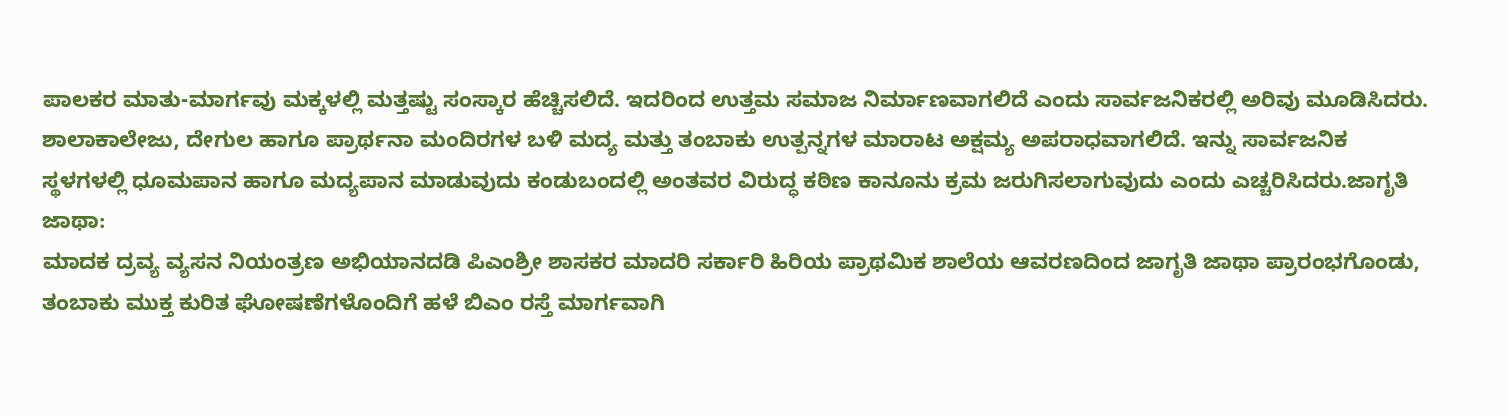ಪಾಲಕರ ಮಾತು-ಮಾರ್ಗವು ಮಕ್ಕಳಲ್ಲಿ ಮತ್ತಷ್ಟು ಸಂಸ್ಕಾರ ಹೆಚ್ಚಿಸಲಿದೆ. ಇದರಿಂದ ಉತ್ತಮ ಸಮಾಜ ನಿರ್ಮಾಣವಾಗಲಿದೆ ಎಂದು ಸಾರ್ವಜನಿಕರಲ್ಲಿ ಅರಿವು ಮೂಡಿಸಿದರು. ಶಾಲಾಕಾಲೇಜು, ದೇಗುಲ ಹಾಗೂ ಪ್ರಾರ್ಥನಾ ಮಂದಿರಗಳ ಬಳಿ ಮದ್ಯ ಮತ್ತು ತಂಬಾಕು ಉತ್ಪನ್ನಗಳ ಮಾರಾಟ ಅಕ್ಷಮ್ಯ ಅಪರಾಧವಾಗಲಿದೆ. ಇನ್ನು ಸಾರ್ವಜನಿಕ ಸ್ಥಳಗಳಲ್ಲಿ ಧೂಮಪಾನ ಹಾಗೂ ಮದ್ಯಪಾನ ಮಾಡುವುದು ಕಂಡುಬಂದಲ್ಲಿ ಅಂತವರ ವಿರುದ್ಧ ಕಠಿಣ ಕಾನೂನು ಕ್ರಮ ಜರುಗಿಸಲಾಗುವುದು ಎಂದು ಎಚ್ಚರಿಸಿದರು.ಜಾಗೃತಿ ಜಾಥಾ:
ಮಾದಕ ದ್ರವ್ಯ ವ್ಯಸನ ನಿಯಂತ್ರಣ ಅಭಿಯಾನದಡಿ ಪಿಎಂಶ್ರೀ ಶಾಸಕರ ಮಾದರಿ ಸರ್ಕಾರಿ ಹಿರಿಯ ಪ್ರಾಥಮಿಕ ಶಾಲೆಯ ಆವರಣದಿಂದ ಜಾಗೃತಿ ಜಾಥಾ ಪ್ರಾರಂಭಗೊಂಡು, ತಂಬಾಕು ಮುಕ್ತ ಕುರಿತ ಘೋಷಣೆಗಳೊಂದಿಗೆ ಹಳೆ ಬಿಎಂ ರಸ್ತೆ ಮಾರ್ಗವಾಗಿ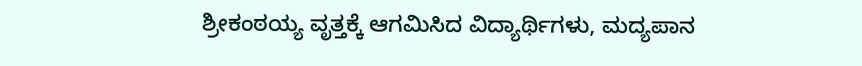ಶ್ರೀಕಂಠಯ್ಯ ವೃತ್ತಕ್ಕೆ ಆಗಮಿಸಿದ ವಿದ್ಯಾರ್ಥಿಗಳು, ಮದ್ಯಪಾನ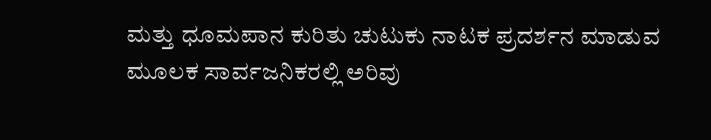ಮತ್ತು ಧೂಮಪಾನ ಕುರಿತು ಚುಟುಕು ನಾಟಕ ಪ್ರದರ್ಶನ ಮಾಡುವ ಮೂಲಕ ಸಾರ್ವಜನಿಕರಲ್ಲಿ ಅರಿವು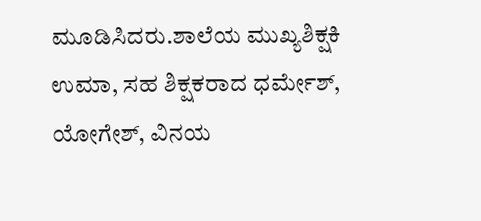ಮೂಡಿಸಿದರು.ಶಾಲೆಯ ಮುಖ್ಯಶಿಕ್ಷಕಿ ಉಮಾ, ಸಹ ಶಿಕ್ಷಕರಾದ ಧರ್ಮೇಶ್, ಯೋಗೇಶ್, ವಿನಯ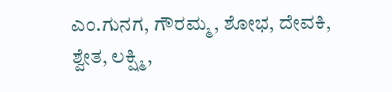ಎಂ.ಗುನಗ, ಗೌರಮ್ಮ, ಶೋಭ, ದೇವಕಿ, ಶ್ವೇತ, ಲಕ್ಷ್ಮಿ,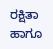ರಕ್ಷಿತಾ ಹಾಗೂ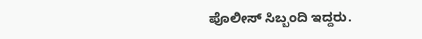ಪೊಲೀಸ್ ಸಿಬ್ಬಂದಿ ಇದ್ದರು.